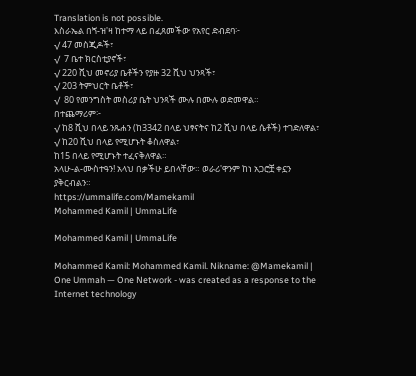Translation is not possible.
እስራኤል በጘ-ዝ'ዛ ከተማ ላይ በፈጸመችው የአየር ድብደባ፦
√ 47 መስጂዶች፣
√  7 ቤተ ክርስቲያኖች፣
√ 220 ሺህ መኖሪያ ቤቶችን የያዙ 32 ሺህ ህንጻች፣
√ 203 ትምህርት ቤቶች፣
√  80 የመንግስት መስሪያ ቤት ህንጻች ሙሉ በሙሉ ወድመዋል።
በተጨማሪም፦
√ ከ8 ሺህ በላይ ንጹሐን (ከ3342 በላይ ህፃናትና ከ2 ሺህ በላይ ሴቶች) ተገድለዋል፣
√ ከ20 ሺህ በላይ የሚሆኑት ቆስለዋል፣
ከ15 በላይ የሚሆኑት ተፈናቅለዋል።
አላሁ-ል-ሙስተዓን! አላህ በቃችሁ ይበላቸው። ወራሪ'ዋንም ከነ አጋሮቿ ቀኗን ያቅርብልን።
https://ummalife.com/Mamekamil
Mohammed Kamil | UmmaLife

Mohammed Kamil | UmmaLife

Mohammed Kamil: Mohammed Kamil. Nikname: @Mamekamil | One Ummah — One Network - was created as a response to the Internet technology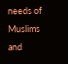needs of Muslims and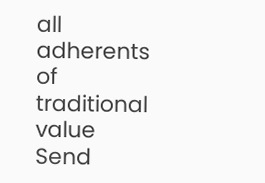all adherents of traditional value
Send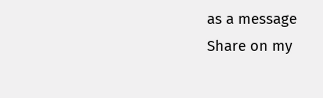as a message
Share on my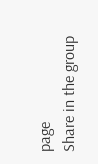page
Share in the group